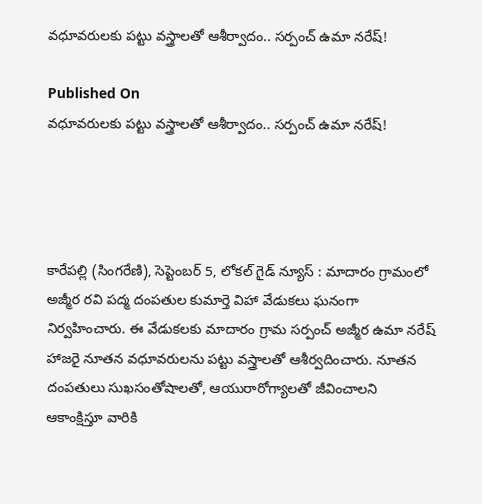వధూవరులకు పట్టు వస్త్రాలతో ఆశీర్వాదం.. సర్పంచ్ ఉమా నరేష్!

Published On
వధూవరులకు పట్టు వస్త్రాలతో ఆశీర్వాదం.. సర్పంచ్ ఉమా నరేష్!




కారేపల్లి (సింగరేణి), సెప్టెంబర్ 5, లోకల్ గైడ్ న్యూస్ : మాదారం గ్రామంలో అజ్మీర రవి పద్మ దంపతుల కుమార్తె విహా వేడుకలు ఘనంగా నిర్వహించారు. ఈ వేడుకలకు మాదారం గ్రామ సర్పంచ్ అజ్మీర ఉమా నరేష్ హాజరై నూతన వధూవరులను పట్టు వస్త్రాలతో ఆశీర్వదించారు. నూతన దంపతులు సుఖసంతోషాలతో, ఆయురారోగ్యాలతో జీవించాలని ఆకాంక్షిస్తూ వారికి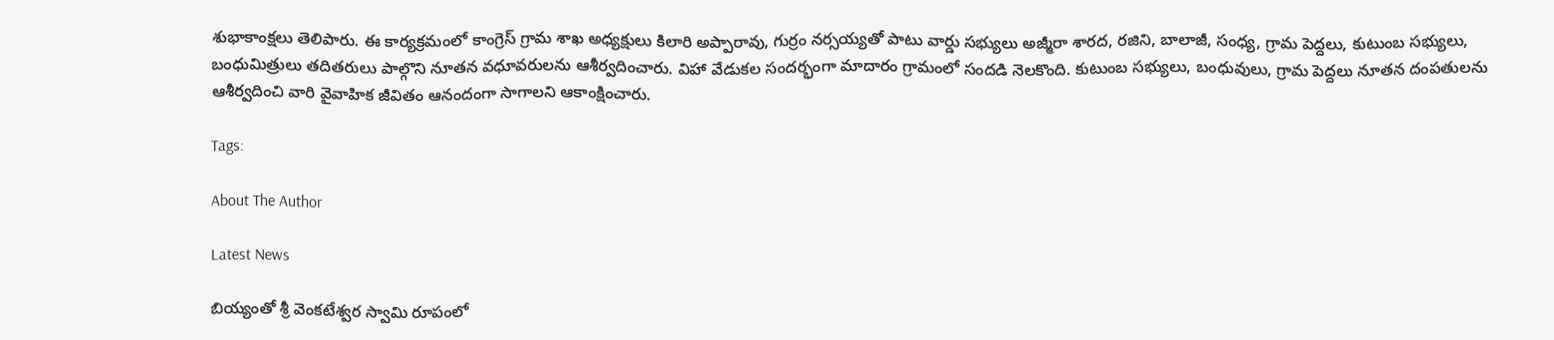శుభాకాంక్షలు తెలిపారు. ఈ కార్యక్రమంలో కాంగ్రెస్ గ్రామ శాఖ అధ్యక్షులు కిలారి అప్పారావు, గుర్రం నర్సయ్యతో పాటు వార్డు సభ్యులు అజ్మీరా శారద, రజిని, బాలాజీ, సంధ్య, గ్రామ పెద్దలు, కుటుంబ సభ్యులు, బంధుమిత్రులు తదితరులు పాల్గొని నూతన వధూవరులను ఆశీర్వదించారు. విహా వేడుకల సందర్భంగా మాదారం గ్రామంలో సందడి నెలకొంది. కుటుంబ సభ్యులు, బంధువులు, గ్రామ పెద్దలు నూతన దంపతులను ఆశీర్వదించి వారి వైవాహిక జీవితం ఆనందంగా సాగాలని ఆకాంక్షించారు.

Tags:

About The Author

Latest News

బియ్యంతో శ్రీ వెంకటేశ్వర స్వామి రూపంలో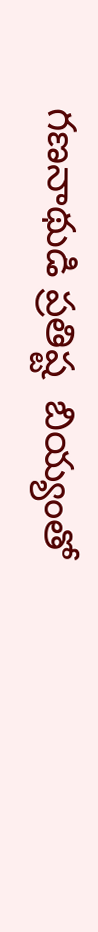గణనాథుడి ప్రతిష్ట  బియ్యంతో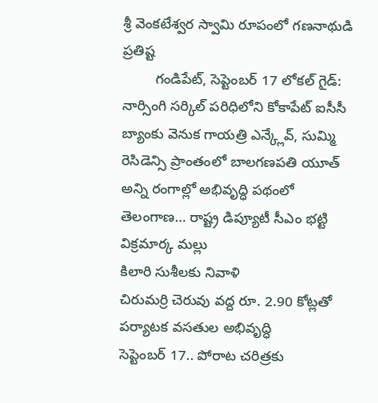శ్రీ వెంకటేశ్వర స్వామి రూపంలో గణనాథుడి ప్రతిష్ట
        గండిపేట్, సెప్టెంబర్ 17 లోకల్ గైడ్: నార్సింగి సర్కిల్ పరిధిలోని కోకాపేట్ ఐసీసీ బ్యాంకు వెనుక గాయత్రి ఎన్క్లేవ్, సుమ్మి రెసిడెన్సి ప్రాంతంలో బాలగణపతి యూత్
అన్ని రంగాల్లో అభివృద్ధి పథంలో తెలంగాణ… రాష్ట్ర డిప్యూటీ సీఎం భట్టి విక్రమార్క మల్లు
కిలారి సుశీలకు నివాళి
చిరుమర్రి చెరువు వద్ద రూ. 2.90 కోట్లతో పర్యాటక వసతుల అభివృద్ధి
సెప్టెంబర్‌ 17.. పోరాట చరిత్రకు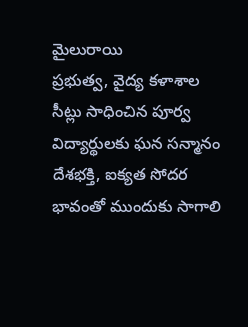మైలురాయి
ప్రభుత్వ, వైద్య కళాశాల సీట్లు సాధించిన పూర్వ విద్యార్థులకు ఘన సన్మానం
దేశభక్తి, ఐక్యత సోదర భావంతో ముందుకు సాగాలి